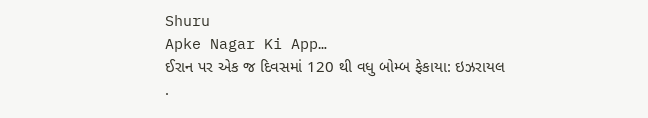Shuru
Apke Nagar Ki App…
ઈરાન પર એક જ દિવસમાં 120 થી વધુ બોમ્બ ફેકાયા: ઇઝરાયલ .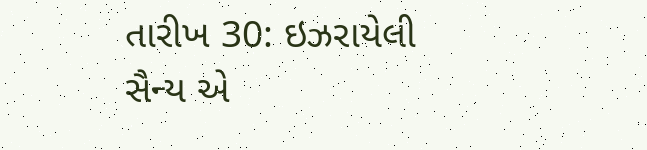તારીખ 30: ઇઝરાયેલી સૈન્ય એ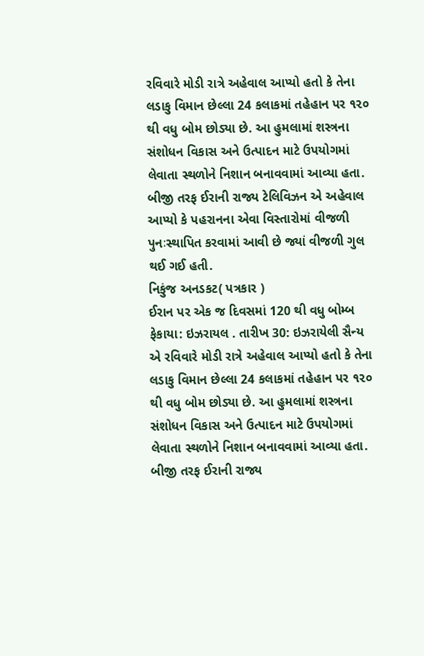રવિવારે મોડી રાત્રે અહેવાલ આપ્યો હતો કે તેના લડાકુ વિમાન છેલ્લા 24 કલાકમાં તહેહાન પર ૧૨૦ થી વધુ બોમ છોડ્યા છે. આ હુમલામાં શસ્ત્રના સંશોધન વિકાસ અને ઉત્પાદન માટે ઉપયોગમાં લેવાતા સ્થળોને નિશાન બનાવવામાં આવ્યા હતા. બીજી તરફ ઈરાની રાજ્ય ટેલિવિઝન એ અહેવાલ આપ્યો કે પહરાનના એવા વિસ્તારોમાં વીજળી પુનઃસ્થાપિત કરવામાં આવી છે જ્યાં વીજળી ગુલ થઈ ગઈ હતી.
નિકુંજ અનડકટ( પત્રકાર )
ઈરાન પર એક જ દિવસમાં 120 થી વધુ બોમ્બ ફેકાયા: ઇઝરાયલ . તારીખ 30: ઇઝરાયેલી સૈન્ય એ રવિવારે મોડી રાત્રે અહેવાલ આપ્યો હતો કે તેના લડાકુ વિમાન છેલ્લા 24 કલાકમાં તહેહાન પર ૧૨૦ થી વધુ બોમ છોડ્યા છે. આ હુમલામાં શસ્ત્રના સંશોધન વિકાસ અને ઉત્પાદન માટે ઉપયોગમાં લેવાતા સ્થળોને નિશાન બનાવવામાં આવ્યા હતા. બીજી તરફ ઈરાની રાજ્ય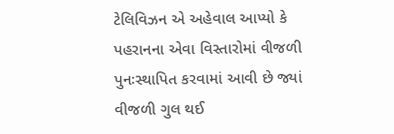ટેલિવિઝન એ અહેવાલ આપ્યો કે પહરાનના એવા વિસ્તારોમાં વીજળી પુનઃસ્થાપિત કરવામાં આવી છે જ્યાં વીજળી ગુલ થઈ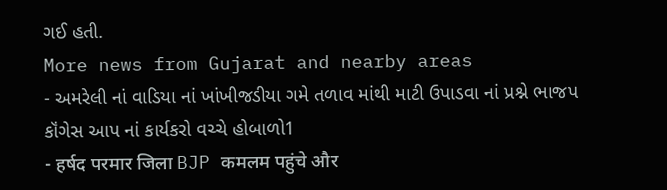ગઈ હતી.
More news from Gujarat and nearby areas
- અમરેલી નાં વાડિયા નાં ખાંખીજડીયા ગમે તળાવ માંથી માટી ઉપાડવા નાં પ્રશ્ને ભાજપ કૉંગેસ આપ નાં કાર્યકરો વચ્ચે હોબાળો1
- हर्षद परमार जिला BJP कमलम पहुंचे और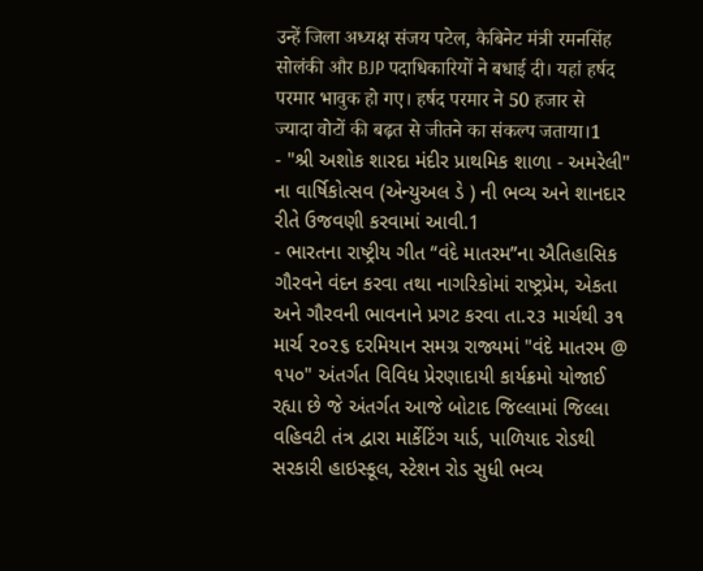उन्हें जिला अध्यक्ष संजय पटेल, कैबिनेट मंत्री रमनसिंह सोलंकी और BJP पदाधिकारियों ने बधाई दी। यहां हर्षद परमार भावुक हो गए। हर्षद परमार ने 50 हजार से ज्यादा वोटों की बढ़त से जीतने का संकल्प जताया।1
- "શ્રી અશોક શારદા મંદીર પ્રાથમિક શાળા - અમરેલી" ના વાર્ષિકોત્સવ (એન્યુઅલ ડે ) ની ભવ્ય અને શાનદાર રીતે ઉજવણી કરવામાં આવી.1
- ભારતના રાષ્ટ્રીય ગીત “વંદે માતરમ”ના ઐતિહાસિક ગૌરવને વંદન કરવા તથા નાગરિકોમાં રાષ્ટ્રપ્રેમ, એકતા અને ગૌરવની ભાવનાને પ્રગટ કરવા તા.૨૩ માર્ચથી ૩૧ માર્ચ ૨૦૨૬ દરમિયાન સમગ્ર રાજ્યમાં "વંદે માતરમ @ ૧૫૦" અંતર્ગત વિવિધ પ્રેરણાદાયી કાર્યક્રમો યોજાઈ રહ્યા છે જે અંતર્ગત આજે બોટાદ જિલ્લામાં જિલ્લા વહિવટી તંત્ર દ્વારા માર્કેટિંગ યાર્ડ, પાળિયાદ રોડથી સરકારી હાઇસ્કૂલ, સ્ટેશન રોડ સુધી ભવ્ય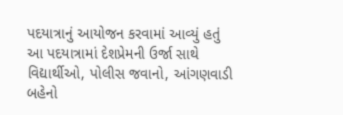પદયાત્રાનું આયોજન કરવામાં આવ્યું હતું આ પદયાત્રામાં દેશપ્રેમની ઉર્જા સાથે વિદ્યાર્થીઓ, પોલીસ જવાનો, આંગણવાડી બહેનો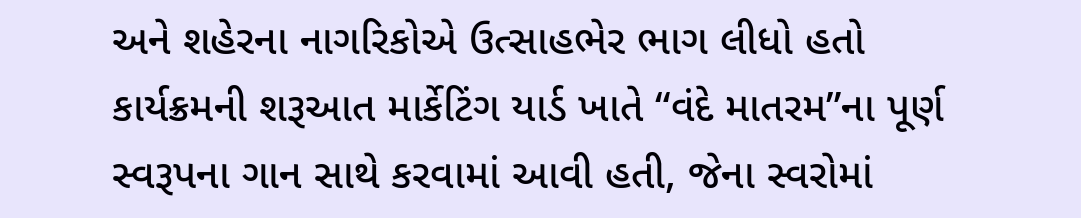અને શહેરના નાગરિકોએ ઉત્સાહભેર ભાગ લીધો હતો કાર્યક્રમની શરૂઆત માર્કેટિંગ યાર્ડ ખાતે “વંદે માતરમ”ના પૂર્ણ સ્વરૂપના ગાન સાથે કરવામાં આવી હતી, જેના સ્વરોમાં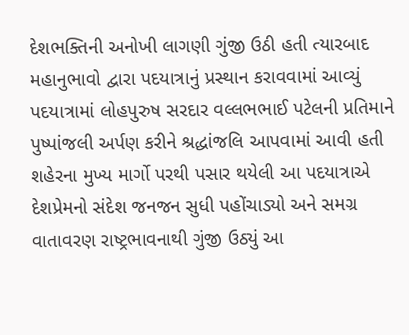દેશભક્તિની અનોખી લાગણી ગુંજી ઉઠી હતી ત્યારબાદ મહાનુભાવો દ્વારા પદયાત્રાનું પ્રસ્થાન કરાવવામાં આવ્યું પદયાત્રામાં લોહપુરુષ સરદાર વલ્લભભાઈ પટેલની પ્રતિમાને પુષ્પાંજલી અર્પણ કરીને શ્રદ્ધાંજલિ આપવામાં આવી હતી શહેરના મુખ્ય માર્ગો પરથી પસાર થયેલી આ પદયાત્રાએ દેશપ્રેમનો સંદેશ જનજન સુધી પહોંચાડ્યો અને સમગ્ર વાતાવરણ રાષ્ટ્રભાવનાથી ગુંજી ઉઠ્યું આ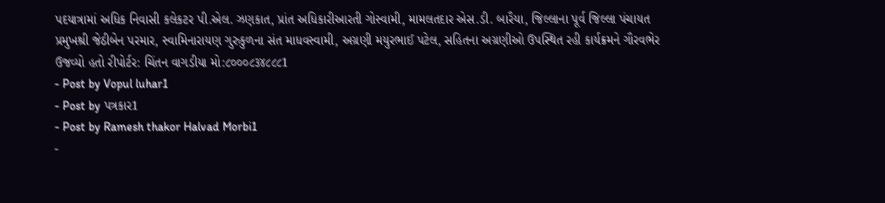પદયાત્રામાં અધિક નિવાસી કલેકટર પી.એલ. ઝણકાત, પ્રાંત અધિકારીઆરતી ગોસ્વામી, મામલતદાર એસ.ડી. બારૈયા, જિલ્લાના પૂર્વ જિલ્લા પંચાયત પ્રમુખશ્રી જેઠીબેન પરમાર, સ્વામિનારાયણ ગુરુકુળના સંત માધવસ્વામી, અગ્રણી મયુરભાઈ પટેલ, સહિતના અગ્રણીઓ ઉપસ્થિત રહી કાર્યક્રમને ગૌરવભેર ઉજવ્યો હતો રીપોર્ટર: ચિંતન વાગડીયા મો:૮૦૦૦૮૩૪૮૮૮1
- Post by Vopul luhar1
- Post by પત્રકાર1
- Post by Ramesh thakor Halvad Morbi1
-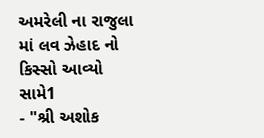અમરેલી ના રાજુલા માં લવ ઝેહાદ નો કિસ્સો આવ્યો સામે1
- "શ્રી અશોક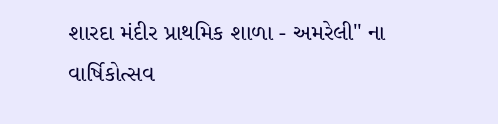શારદા મંદીર પ્રાથમિક શાળા - અમરેલી" ના વાર્ષિકોત્સવ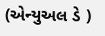(એન્યુઅલ ડે )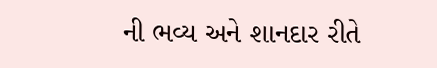ની ભવ્ય અને શાનદાર રીતે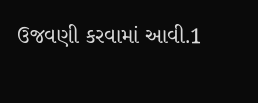ઉજવણી કરવામાં આવી.1